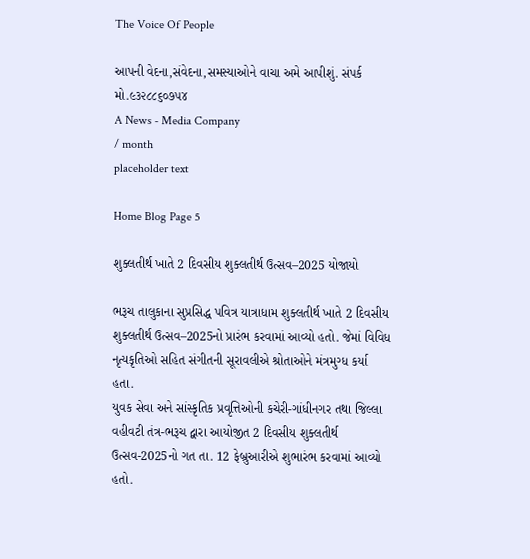The Voice Of People

આપની વેદના,સંવેદના,સમસ્યાઓને વાચા અમે આપીશું. સંપર્ક મો.૯૩૨૮૮૬૦૭૫૪
A News - Media Company
/ month
placeholder text

Home Blog Page 5

શુક્લતીર્થ ખાતે 2 દિવસીય શુક્લતીર્થ ઉત્સવ–2025 યોજાયો

ભરૂચ તાલુકાના સુપ્રસિદ્ધ પવિત્ર યાત્રાધામ શુક્લતીર્થ ખાતે 2 દિવસીય શુક્લતીર્થ ઉત્સવ–2025નો પ્રારંભ કરવામાં આવ્યો હતો. જેમાં વિવિધ નૃત્યકૃતિઓ સહિત સંગીતની સૂરાવલીએ શ્રોતાઓને મંત્રમુગ્ધ કર્યા હતા.
યુવક સેવા અને સાંસ્કૃતિક પ્રવૃત્તિઓની કચેરી-ગાંધીનગર તથા જિલ્લા વહીવટી તંત્ર-ભરૂચ દ્વારા આયોજીત 2 દિવસીય શુક્લતીર્થ ઉત્સવ-2025નો ગત તા. 12 ફેબ્રુઆરીએ શુભારંભ કરવામાં આવ્યો હતો.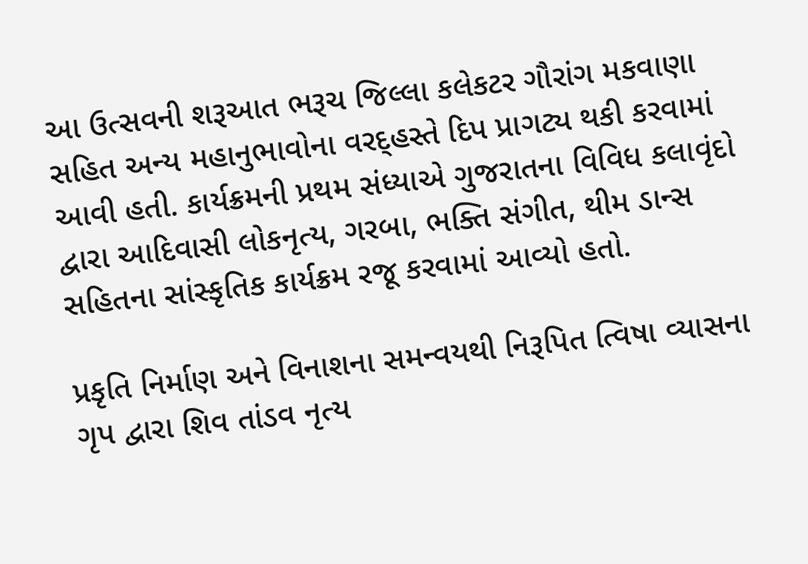આ ઉત્સવની શરૂઆત ભરૂચ જિલ્લા કલેકટર ગૌરાંગ મકવાણા સહિત અન્ય મહાનુભાવોના વરદ્હસ્તે દિપ પ્રાગટ્ય થકી કરવામાં આવી હતી. કાર્યક્રમની પ્રથમ સંધ્યાએ ગુજરાતના વિવિધ કલાવૃંદો દ્વારા આદિવાસી લોકનૃત્ય, ગરબા, ભક્તિ સંગીત, થીમ ડાન્સ સહિતના સાંસ્કૃતિક કાર્યક્રમ રજૂ કરવામાં આવ્યો હતો.

પ્રકૃતિ નિર્માણ અને વિનાશના સમન્વયથી નિરૂપિત ત્વિષા વ્યાસના ગૃપ દ્વારા શિવ તાંડવ નૃત્ય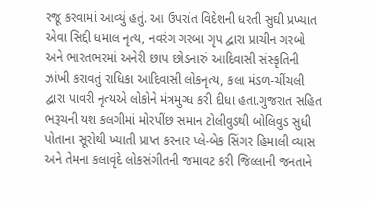રજૂ કરવામાં આવ્યું હતું. આ ઉપરાંત વિદેશની ધરતી સુઘી પ્રખ્યાત એવા સિદ્દી ધમાલ નૃત્ય, નવરંગ ગરબા ગૃપ દ્વારા પ્રાચીન ગરબો અને ભારતભરમાં અનેરી છાપ છોડનારું આદિવાસી સંસ્કૃતિની ઝાંખી કરાવતું રાધિકા આદિવાસી લોકનૃત્ય, કલા મંડળ-ચીંચલી દ્વારા પાવરી નૃત્યએ લોકોને મંત્રમુગ્ધ કરી દીધા હતા.ગુજરાત સહિત ભરૂચની યશ કલગીમાં મોરપીંછ સમાન ટોલીવુડથી બોલિવુડ સુધી પોતાના સૂરોથી ખ્યાતી પ્રાપ્ત કરનાર પ્લે-બેક સિંગર હિમાલી વ્યાસ અને તેમના કલાવૃંદે લોકસંગીતની જમાવટ કરી જિલ્લાની જનતાને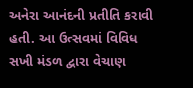અનેરા આનંદની પ્રતીતિ કરાવી હતી. આ ઉત્સવમાં વિવિધ સખી મંડળ દ્વારા વેચાણ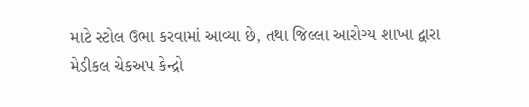માટે સ્ટોલ ઉભા કરવામાં આવ્યા છે, તથા જિલ્લા આરોગ્ય શાખા દ્વારા મેડીકલ ચેકઅપ કેન્દ્રો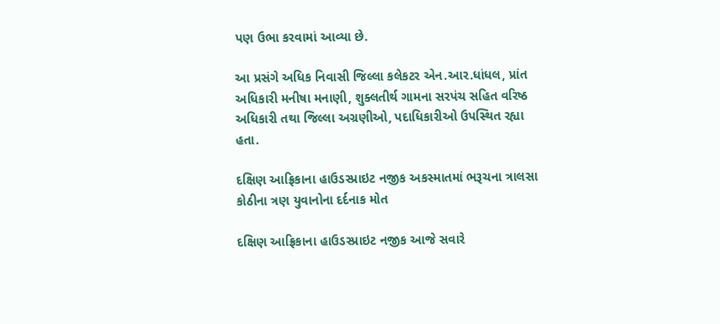પણ ઉભા કરવામાં આવ્યા છે.

આ પ્રસંગે અધિક નિવાસી જિલ્લા કલેકટર એન.આર.ધાંધલ, પ્રાંત અધિકારી મનીષા મનાણી, શુક્લતીર્થ ગામના સરપંચ સહિત વરિષ્ઠ અધિકારી તથા જિલ્લા અગ્રણીઓ, પદાધિકારીઓ ઉપસ્થિત રહ્યા હતા.

દક્ષિણ આફ્રિકાના હાઉડસ્પ્રાઇટ નજીક અકસ્માતમાં ભરૂચના ત્રાલસા કોઠીના ત્રણ યુવાનોના દર્દનાક મોત

દક્ષિણ આફ્રિકાના હાઉડસ્પ્રાઇટ નજીક આજે સવારે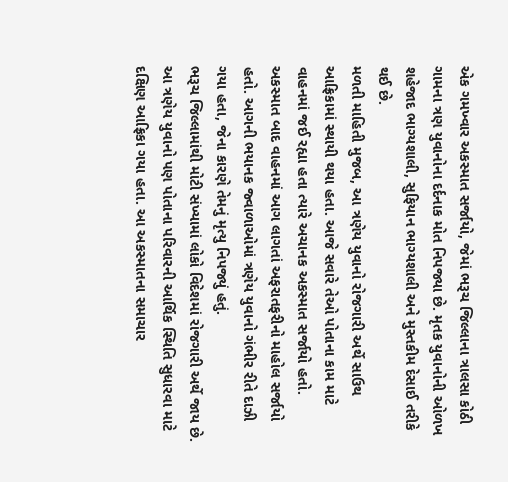એક ગમખ્વાર અકસ્માત સર્જાયો, જેમાં ભરૂચ જિલ્લાના ત્રાલસા કોઠી ગામના ત્રણ યુવાનોના દર્દનાક મોત નિપજ્યા છે. મૃતક યુવાનોની ઓળખ શહેજાદ ભાગ્યશાલી, સુફિયાન ભાગ્યશાલી અને મુસ્તકીમ દેસાઈ તરીકે થઈ છે.
મળતી માહિતી મુજબ, આ ત્રણેય યુવાનો રોજગારી અર્થે સાઉથ આફ્રિકામાં સ્થાયી થયા હતા. આજે સવારે તેઓ પોતાના કામ માટે વાહનમાં જઈ રહ્યા હતા ત્યારે અચાનક અકસ્માત સર્જાયો હતો. અકસ્માત બાદ વાહનમાં આગ લાગતાં અફરાતફરીનો માહોલ સર્જાયો હતો. આગની ભયાનક જ્વાળાઓમાં ત્રણેય યુવાનો ગંભીર રીતે દાઝી ગયા હતા, જેના કારણે તેમનું મૃત્યુ નિપજ્યું હતું.
ભરૂચ જિલ્લામાંથી મોટી સંખ્યામાં લોકો વિદેશમાં રોજગારી અર્થે જાય છે. આ ત્રણેય યુવાનો પણ પોતાના પરિવારની આર્થિક સ્થિતિ સુધારવા માટે દક્ષિણ આફ્રિકા ગયા હતા. આ અકસ્માતના સમાચાર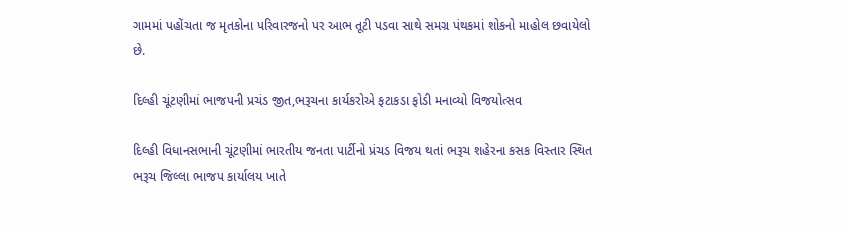ગામમાં પહોંચતા જ મૃતકોના પરિવારજનો પર આભ તૂટી પડવા સાથે સમગ્ર પંથકમાં શોકનો માહોલ છવાયેલો છે.

દિલ્હી ચૂંટણીમાં ભાજપની પ્રચંડ જીત,ભરૂચના કાર્યકરોએ ફટાકડા ફોડી મનાવ્યો વિજયોત્સવ

દિલ્હી વિધાનસભાની ચૂંટણીમાં ભારતીય જનતા પાર્ટીનો પ્રંચડ વિજય થતાં ભરૂચ શહેરના કસક વિસ્તાર સ્થિત ભરૂચ જિલ્લા ભાજપ કાર્યાલય ખાતે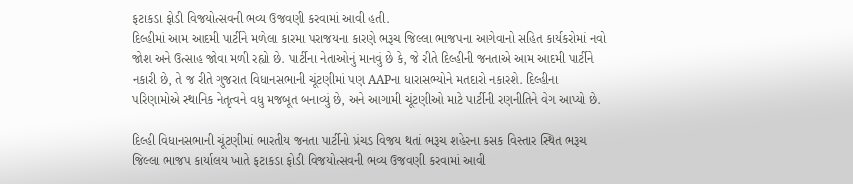ફટાકડા ફોડી વિજયોત્સવની ભવ્ય ઉજવણી કરવામાં આવી હતી.
દિલ્હીમાં આમ આદમી પાર્ટીને મળેલા કારમા પરાજયના કારણે ભરૂચ જિલ્લા ભાજપના આગેવાનો સહિત કાર્યકરોમાં નવો જોશ અને ઉત્સાહ જોવા મળી રહ્યો છે. પાર્ટીના નેતાઓનું માનવું છે કે, જે રીતે દિલ્હીની જનતાએ આમ આદમી પાર્ટીને નકારી છે, તે જ રીતે ગુજરાત વિધાનસભાની ચૂંટણીમાં પણ AAPના ધારાસભ્યોને મતદારો નકારશે. દિલ્હીના પરિણામોએ સ્થાનિક નેતૃત્વને વધુ મજબૂત બનાવ્યું છે, અને આગામી ચૂંટણીઓ માટે પાર્ટીની રણનીતિને વેગ આપ્યો છે.

દિલ્હી વિધાનસભાની ચૂંટણીમાં ભારતીય જનતા પાર્ટીનો પ્રંચડ વિજય થતાં ભરૂચ શહેરના કસક વિસ્તાર સ્થિત ભરૂચ જિલ્લા ભાજપ કાર્યાલય ખાતે ફટાકડા ફોડી વિજયોત્સવની ભવ્ય ઉજવણી કરવામાં આવી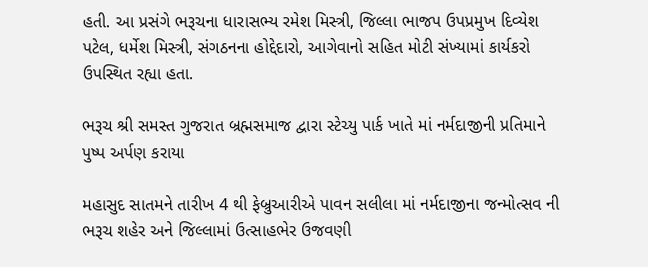હતી. આ પ્રસંગે ભરૂચના ધારાસભ્ય રમેશ મિસ્ત્રી, જિલ્લા ભાજપ ઉપપ્રમુખ દિવ્યેશ પટેલ, ધર્મેશ મિસ્ત્રી, સંગઠનના હોદ્દેદારો, આગેવાનો સહિત મોટી સંખ્યામાં કાર્યકરો ઉપસ્થિત રહ્યા હતા.

ભરૂચ શ્રી સમસ્ત ગુજરાત બ્રહ્મસમાજ દ્વારા સ્ટેચ્યુ પાર્ક ખાતે માં નર્મદાજીની પ્રતિમાને પુષ્પ અર્પણ કરાયા

મહાસુદ સાતમને તારીખ 4 થી ફેબ્રુઆરીએ પાવન સલીલા માં નર્મદાજીના જન્મોત્સવ ની ભરૂચ શહેર અને જિલ્લામાં ઉત્સાહભેર ઉજવણી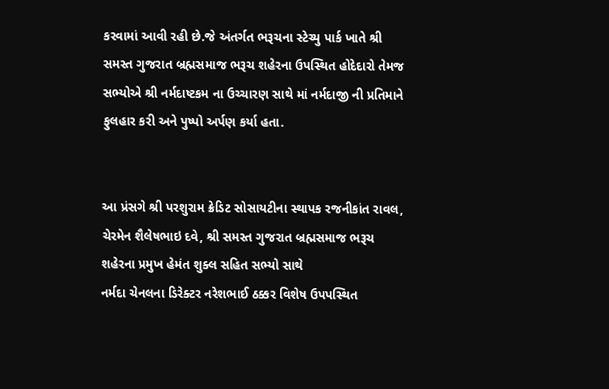કરવામાં આવી રહી છે.જે અંતર્ગત ભરૂચના સ્ટેચ્યુ પાર્ક ખાતે શ્રી સમસ્ત ગુજરાત બ્રહ્મસમાજ ભરૂચ શહેરના ઉપસ્થિત હોદેદારો તેમજ સભ્યોએ શ્રી નર્મદાષ્ટકમ ના ઉચ્ચારણ સાથે માં નર્મદાજી ની પ્રતિમાને ફુલહાર કરી અને પુષ્પો અર્પણ કર્યા હતા.


આ પ્રંસગે શ્રી પરશુરામ ક્રેડિટ સોસાયટીના સ્થાપક રજનીકાંત રાવલ, ચેરમેન શૈલેષભાઇ દવે, શ્રી સમસ્ત ગુજરાત બ્રહ્મસમાજ ભરૂચ શહેરના પ્રમુખ હેમંત શુક્લ સહિત સભ્યો સાથે
નર્મદા ચેનલના ડિરેક્ટર નરેશભાઈ ઠક્કર વિશેષ ઉપપસ્થિત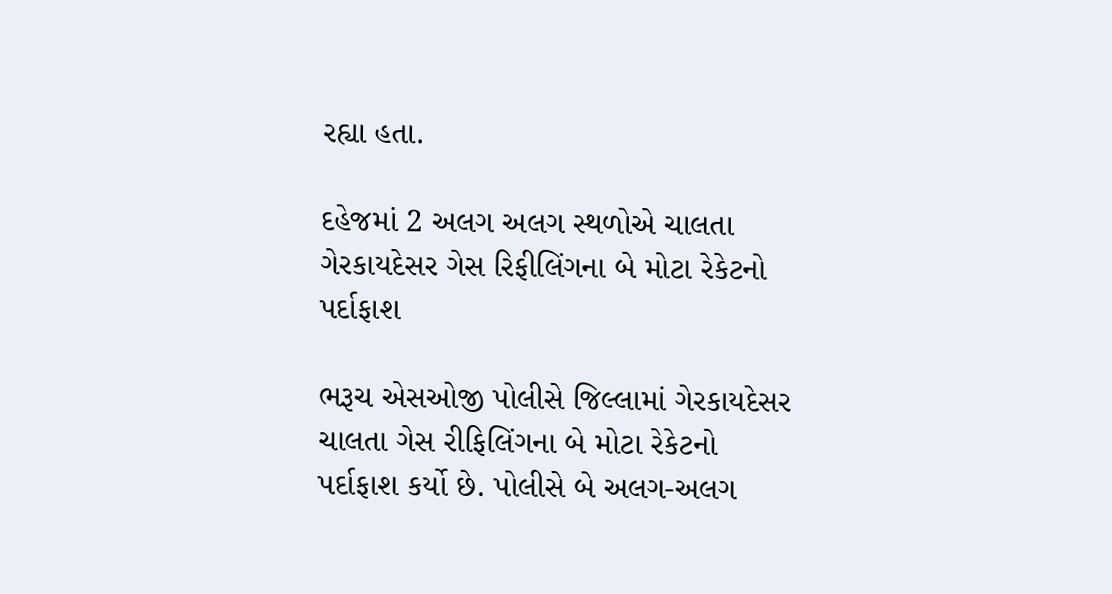રહ્યા હતા.

દહેજમાં 2 અલગ અલગ સ્થળોએ ચાલતા ગેરકાયદેસર ગેસ રિફીલિંગના બે મોટા રેકેટનો પર્દાફાશ

ભરૂચ એસઓજી પોલીસે જિલ્લામાં ગેરકાયદેસર ચાલતા ગેસ રીફિલિંગના બે મોટા રેકેટનો પર્દાફાશ કર્યો છે. પોલીસે બે અલગ-અલગ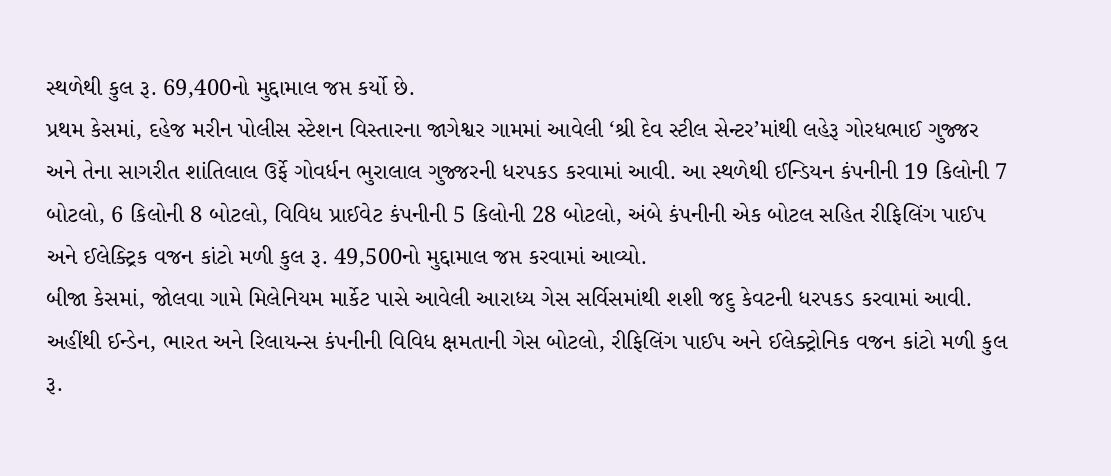સ્થળેથી કુલ રૂ. 69,400નો મુદ્દામાલ જપ્ત કર્યો છે.
પ્રથમ કેસમાં, દહેજ મરીન પોલીસ સ્ટેશન વિસ્તારના જાગેશ્વર ગામમાં આવેલી ‘શ્રી દેવ સ્ટીલ સેન્ટર’માંથી લહેરૂ ગોરધભાઈ ગુજ્જર અને તેના સાગરીત શાંતિલાલ ઉર્ફે ગોવર્ધન ભુરાલાલ ગુજ્જરની ધરપકડ કરવામાં આવી. આ સ્થળેથી ઈન્ડિયન કંપનીની 19 કિલોની 7 બોટલો, 6 કિલોની 8 બોટલો, વિવિધ પ્રાઈવેટ કંપનીની 5 કિલોની 28 બોટલો, અંબે કંપનીની એક બોટલ સહિત રીફિલિંગ પાઈપ અને ઈલેક્ટ્રિક વજન કાંટો મળી કુલ રૂ. 49,500નો મુદ્દામાલ જપ્ત કરવામાં આવ્યો.
બીજા કેસમાં, જોલવા ગામે મિલેનિયમ માર્કેટ પાસે આવેલી આરાધ્ય ગેસ સર્વિસમાંથી શશી જદુ કેવટની ધરપકડ કરવામાં આવી. અહીંથી ઈન્ડેન, ભારત અને રિલાયન્સ કંપનીની વિવિધ ક્ષમતાની ગેસ બોટલો, રીફિલિંગ પાઈપ અને ઈલેક્ટ્રોનિક વજન કાંટો મળી કુલ રૂ.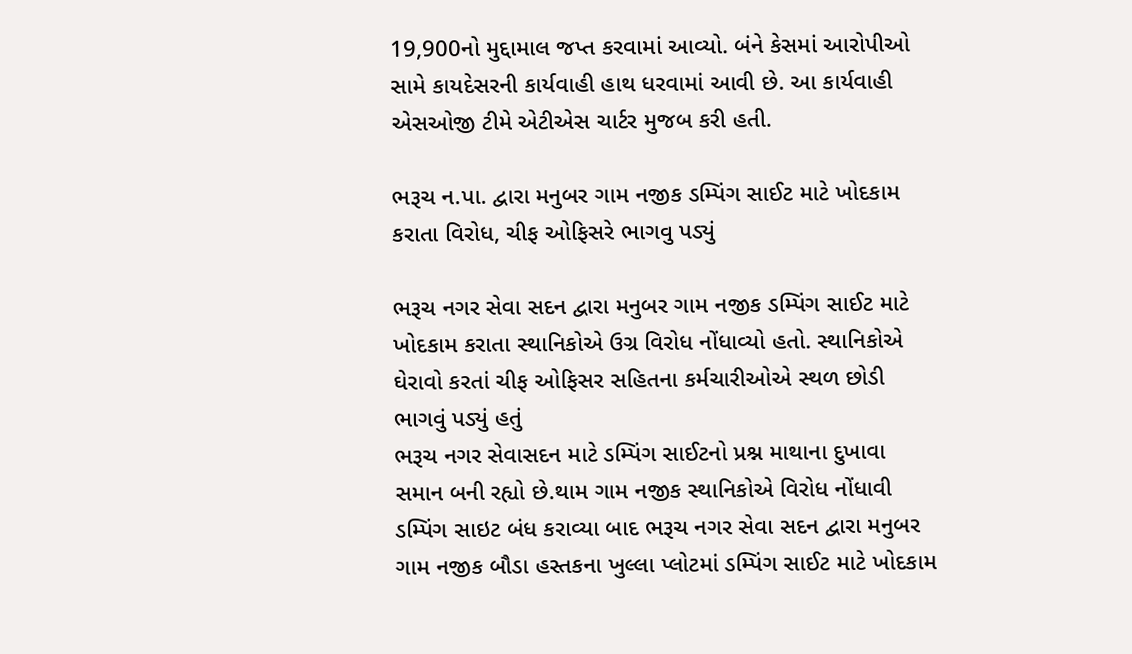19,900નો મુદ્દામાલ જપ્ત કરવામાં આવ્યો. બંને કેસમાં આરોપીઓ સામે કાયદેસરની કાર્યવાહી હાથ ધરવામાં આવી છે. આ કાર્યવાહી એસઓજી ટીમે એટીએસ ચાર્ટર મુજબ કરી હતી.

ભરૂચ ન.પા. દ્વારા મનુબર ગામ નજીક ડમ્પિંગ સાઈટ માટે ખોદકામ કરાતા વિરોધ, ચીફ ઓફિસરે ભાગવુ પડ્યું

ભરૂચ નગર સેવા સદન દ્વારા મનુબર ગામ નજીક ડમ્પિંગ સાઈટ માટે ખોદકામ કરાતા સ્થાનિકોએ ઉગ્ર વિરોધ નોંધાવ્યો હતો. સ્થાનિકોએ ઘેરાવો કરતાં ચીફ ઓફિસર સહિતના કર્મચારીઓએ સ્થળ છોડી ભાગવું પડ્યું હતું
ભરૂચ નગર સેવાસદન માટે ડમ્પિંગ સાઈટનો પ્રશ્ન માથાના દુખાવા સમાન બની રહ્યો છે.થામ ગામ નજીક સ્થાનિકોએ વિરોધ નોંધાવી ડમ્પિંગ સાઇટ બંધ કરાવ્યા બાદ ભરૂચ નગર સેવા સદન દ્વારા મનુબર ગામ નજીક બૌડા હસ્તકના ખુલ્લા પ્લોટમાં ડમ્પિંગ સાઈટ માટે ખોદકામ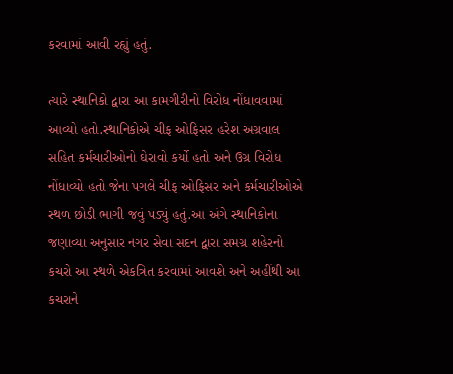કરવામાં આવી રહ્યું હતું.

ત્યારે સ્થાનિકો દ્વારા આ કામગીરીનો વિરોધ નોંધાવવામાં આવ્યો હતો.સ્થાનિકોએ ચીફ ઓફિસર હરેશ અગ્રવાલ સહિત કર્મચારીઓનો ઘેરાવો કર્યો હતો અને ઉગ્ર વિરોધ નોંધાવ્યો હતો જેના પગલે ચીફ ઓફિસર અને કર્મચારીઓએ સ્થળ છોડી ભાગી જવું પડ્યું હતું.આ અંગે સ્થાનિકોના જણાવ્યા અનુસાર નગર સેવા સદન દ્વારા સમગ્ર શહેરનો કચરો આ સ્થળે એકત્રિત કરવામાં આવશે અને અહીંથી આ કચરાને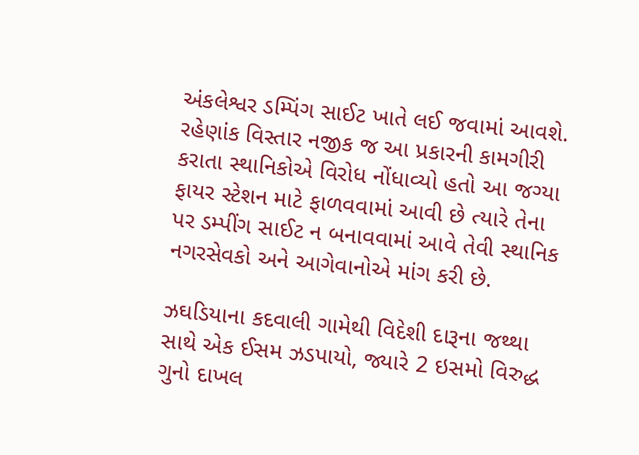અંકલેશ્વર ડમ્પિંગ સાઈટ ખાતે લઈ જવામાં આવશે. રહેણાંક વિસ્તાર નજીક જ આ પ્રકારની કામગીરી કરાતા સ્થાનિકોએ વિરોધ નોંધાવ્યો હતો આ જગ્યા ફાયર સ્ટેશન માટે ફાળવવામાં આવી છે ત્યારે તેના પર ડમ્પીંગ સાઈટ ન બનાવવામાં આવે તેવી સ્થાનિક નગરસેવકો અને આગેવાનોએ માંગ કરી છે.

ઝઘડિયાના કદવાલી ગામેથી વિદેશી દારૂના જથ્થા સાથે એક ઈસમ ઝડપાયો, જ્યારે 2 ઇસમો વિરુદ્ધ ગુનો દાખલ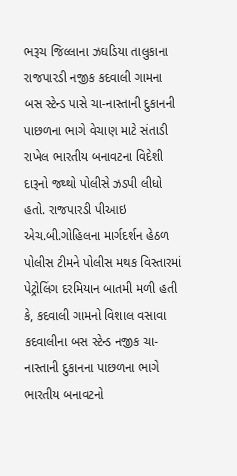ભરૂચ જિલ્લાના ઝઘડિયા તાલુકાના રાજપારડી નજીક કદવાલી ગામના બસ સ્ટેન્ડ પાસે ચા-નાસ્તાની દુકાનની પાછળના ભાગે વેચાણ માટે સંતાડી રાખેલ ભારતીય બનાવટના વિદેશી દારૂનો જથ્થો પોલીસે ઝડપી લીધો હતો. રાજપારડી પીઆઇ એચ.બી.ગોહિલના માર્ગદર્શન હેઠળ પોલીસ ટીમને પોલીસ મથક વિસ્તારમાં પેટ્રોલિંગ દરમિયાન બાતમી મળી હતી કે, કદવાલી ગામનો વિશાલ વસાવા કદવાલીના બસ સ્ટેન્ડ નજીક ચા-નાસ્તાની દુકાનના પાછળના ભાગે ભારતીય બનાવટનો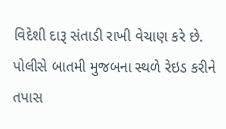વિદેશી દારૂ સંતાડી રાખી વેચાણ કરે છે.
પોલીસે બાતમી મુજબના સ્થળે રેઇડ કરીને તપાસ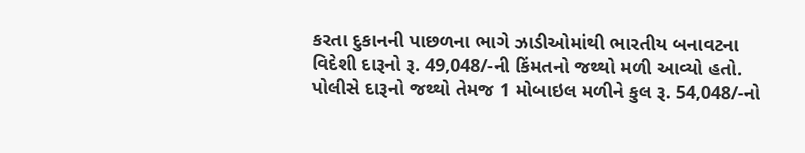કરતા દુકાનની પાછળના ભાગે ઝાડીઓમાંથી ભારતીય બનાવટના વિદેશી દારૂનો રૂ. 49,048/-ની કિંમતનો જથ્થો મળી આવ્યો હતો. પોલીસે દારૂનો જથ્થો તેમજ 1 મોબાઇલ મળીને કુલ રૂ. 54,048/-નો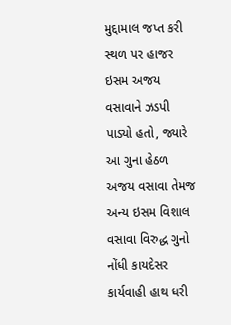મુદ્દામાલ જપ્ત કરી સ્થળ પર હાજર ઇસમ અજય વસાવાને ઝડપી પાડ્યો હતો, જ્યારે આ ગુના હેઠળ અજય વસાવા તેમજ અન્ય ઇસમ વિશાલ વસાવા વિરુદ્ધ ગુનો નોંધી કાયદેસર કાર્યવાહી હાથ ધરી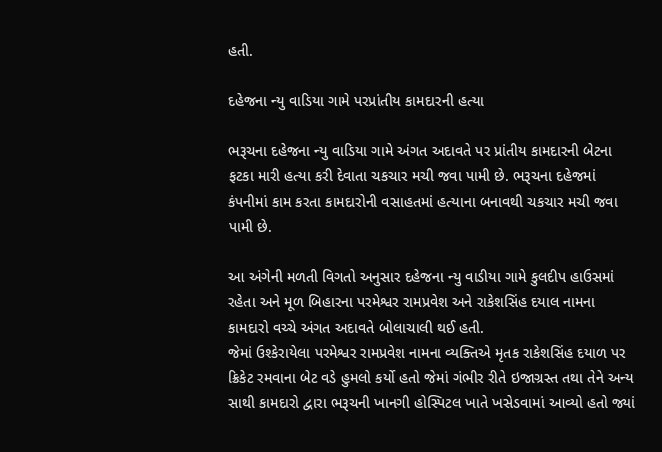હતી.

દહેજના ન્યુ વાડિયા ગામે પરપ્રાંતીય કામદારની હત્યા

ભરૂચના દહેજના ન્યુ વાડિયા ગામે અંગત અદાવતે પર પ્રાંતીય કામદારની બેટના ફટકા મારી હત્યા કરી દેવાતા ચકચાર મચી જવા પામી છે. ભરૂચના દહેજમાં કંપનીમાં કામ કરતા કામદારોની વસાહતમાં હત્યાના બનાવથી ચકચાર મચી જવા પામી છે.

આ અંગેની મળતી વિગતો અનુસાર દહેજના ન્યુ વાડીયા ગામે કુલદીપ હાઉસમાં રહેતા અને મૂળ બિહારના પરમેશ્વર રામપ્રવેશ અને રાકેશસિંહ દયાલ નામના કામદારો વચ્ચે અંગત અદાવતે બોલાચાલી થઈ હતી.
જેમાં ઉશ્કેરાયેલા પરમેશ્વર રામપ્રવેશ નામના વ્યક્તિએ મૃતક રાકેશસિંહ દયાળ પર ક્રિકેટ રમવાના બેટ વડે હુમલો કર્યો હતો જેમાં ગંભીર રીતે ઇજાગ્રસ્ત તથા તેને અન્ય સાથી કામદારો દ્વારા ભરૂચની ખાનગી હોસ્પિટલ ખાતે ખસેડવામાં આવ્યો હતો જ્યાં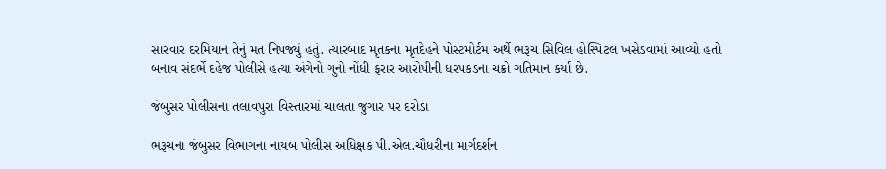સારવાર દરમિયાન તેનું મત નિપજ્યું હતું. ત્યારબાદ મૃતકના મૃતદેહને પોસ્ટમોર્ટમ અર્થે ભરૂચ સિવિલ હોસ્પિટલ ખસેડવામાં આવ્યો હતો બનાવ સંદર્ભે દહેજ પોલીસે હત્યા અંગેનો ગુનો નોંધી ફરાર આરોપીની ધરપકડના ચક્રો ગતિમાન કર્યા છે.

જંબુસર પોલીસના તલાવપુરા વિસ્તારમાં ચાલતા જુગાર પર દરોડા

ભરૂચના જંબુસર વિભાગના નાયબ પોલીસ અધિક્ષક પી.એલ.ચૌધરીના માર્ગદર્શન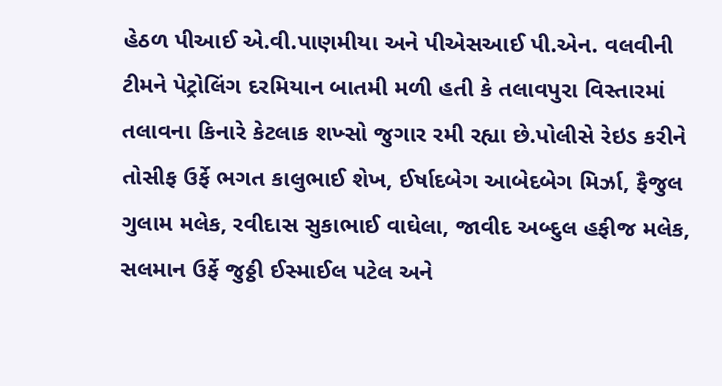હેઠળ પીઆઈ એ.વી.પાણમીયા અને પીએસઆઈ પી.એન. વલવીની ટીમને પેટ્રોલિંગ દરમિયાન બાતમી મળી હતી કે તલાવપુરા વિસ્તારમાં તલાવના કિનારે કેટલાક શખ્સો જુગાર રમી રહ્યા છે.પોલીસે રેઇડ કરીને તોસીફ ઉર્ફે ભગત કાલુભાઈ શેખ, ઈર્ષાદબેગ આબેદબેગ મિર્ઝા, ફૈજુલ ગુલામ મલેક, રવીદાસ સુકાભાઈ વાઘેલા, જાવીદ અબ્દુલ હફીજ મલેક, સલમાન ઉર્ફે જુઠ્ઠી ઈસ્માઈલ પટેલ અને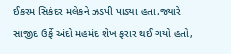ઈકરમ સિકંદર મલેકને ઝડપી પાડ્યા હતા.જ્યારે સાજીદ ઉર્ફે અંદો મહમંદ શેખ ફરાર થઈ ગયો હતો,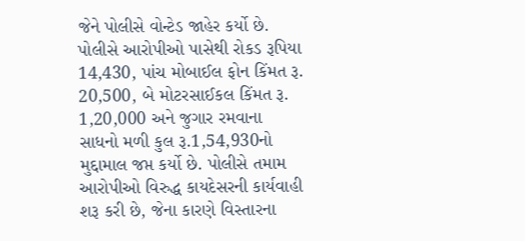જેને પોલીસે વોન્ટેડ જાહેર કર્યો છે.
પોલીસે આરોપીઓ પાસેથી રોકડ રૂપિયા 14,430, પાંચ મોબાઈલ ફોન કિંમત રૂ. 20,500, બે મોટરસાઈકલ કિંમત રૂ. 1,20,000 અને જુગાર રમવાના સાધનો મળી કુલ રૂ.1,54,930નો મુદ્દામાલ જપ્ત કર્યો છે. પોલીસે તમામ આરોપીઓ વિરુદ્ધ કાયદેસરની કાર્યવાહી શરૂ કરી છે, જેના કારણે વિસ્તારના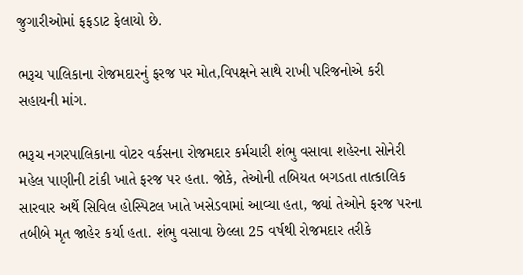જુગારીઓમાં ફફડાટ ફેલાયો છે.

ભરૂચ પાલિકાના રોજમદારનું ફરજ પર મોત,વિપક્ષને સાથે રાખી પરિજનોએ કરી સહાયની માંગ.

ભરૂચ નગરપાલિકાના વોટર વર્કસના રોજમદાર કર્મચારી શંભુ વસાવા શહેરના સોનેરી મહેલ પાણીની ટાંકી ખાતે ફરજ પર હતા. જોકે, તેઓની તબિયત બગડતા તાત્કાલિક સારવાર અર્થે સિવિલ હોસ્પિટલ ખાતે ખસેડવામાં આવ્યા હતા, જ્યાં તેઓને ફરજ પરના તબીબે મૃત જાહેર કર્યા હતા. શંભુ વસાવા છેલ્લા 25 વર્ષથી રોજમદાર તરીકે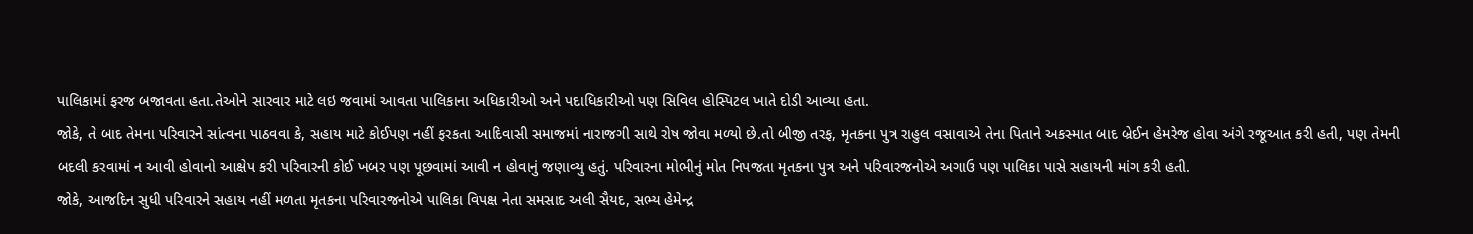પાલિકામાં ફરજ બજાવતા હતા.તેઓને સારવાર માટે લઇ જવામાં આવતા પાલિકાના અધિકારીઓ અને પદાધિકારીઓ પણ સિવિલ હોસ્પિટલ ખાતે દોડી આવ્યા હતા.
જોકે, તે બાદ તેમના પરિવારને સાંત્વના પાઠવવા કે, સહાય માટે કોઈપણ નહીં ફરકતા આદિવાસી સમાજમાં નારાજગી સાથે રોષ જોવા મળ્યો છે.તો બીજી તરફ, મૃતકના પુત્ર રાહુલ વસાવાએ તેના પિતાને અકસ્માત બાદ બ્રેઈન હેમરેજ હોવા અંગે રજૂઆત કરી હતી, પણ તેમની બદલી કરવામાં ન આવી હોવાનો આક્ષેપ કરી પરિવારની કોઈ ખબર પણ પૂછવામાં આવી ન હોવાનું જણાવ્યુ હતું. પરિવારના મોભીનું મોત નિપજતા મૃતકના પુત્ર અને પરિવારજનોએ અગાઉ પણ પાલિકા પાસે સહાયની માંગ કરી હતી.
જોકે, આજદિન સુધી પરિવારને સહાય નહીં મળતા મૃતકના પરિવારજનોએ પાલિકા વિપક્ષ નેતા સમસાદ અલી સૈયદ, સભ્ય હેમેન્દ્ર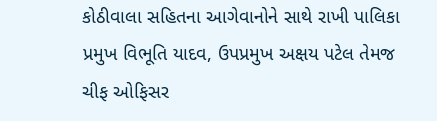કોઠીવાલા સહિતના આગેવાનોને સાથે રાખી પાલિકા પ્રમુખ વિભૂતિ યાદવ, ઉપપ્રમુખ અક્ષય પટેલ તેમજ ચીફ ઓફિસર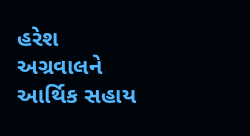હરેશ અગ્રવાલને આર્થિક સહાય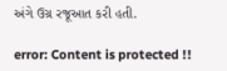અંગે ઉગ્ર રજૂઆત કરી હતી.

error: Content is protected !!